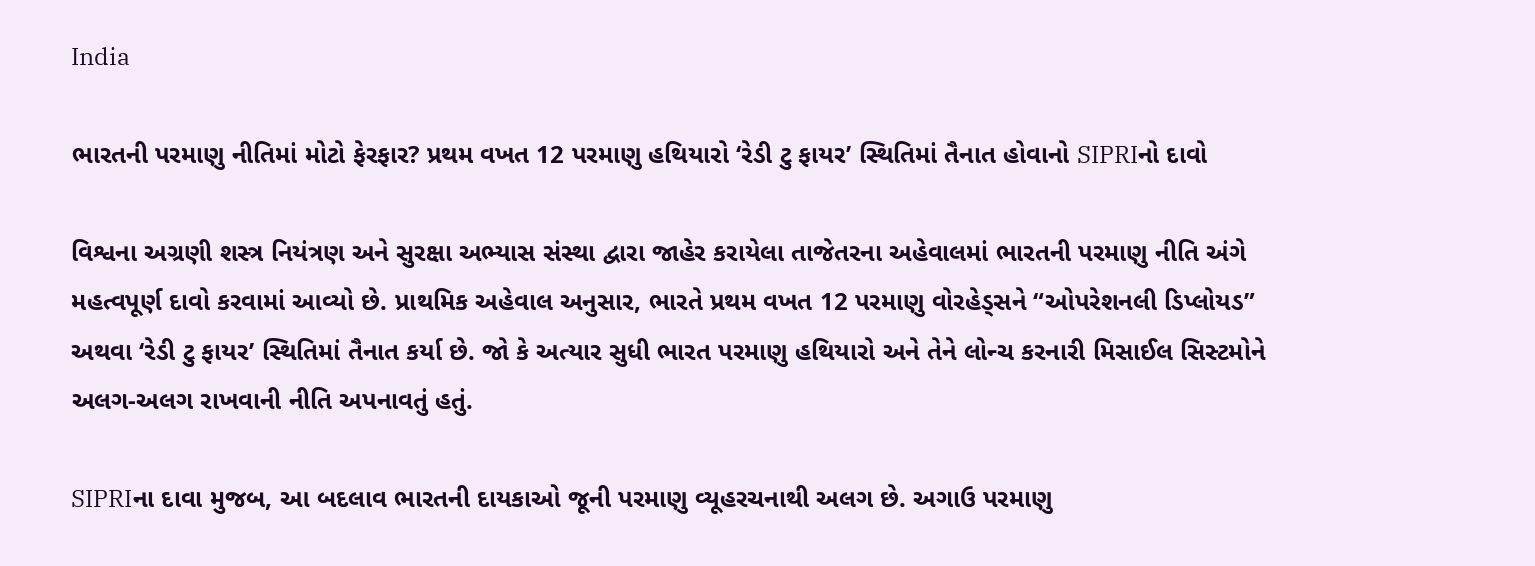India

ભારતની પરમાણુ નીતિમાં મોટો ફેરફાર? પ્રથમ વખત 12 પરમાણુ હથિયારો ‘રેડી ટુ ફાયર’ સ્થિતિમાં તૈનાત હોવાનો SIPRIનો દાવો

વિશ્વના અગ્રણી શસ્ત્ર નિયંત્રણ અને સુરક્ષા અભ્યાસ સંસ્થા દ્વારા જાહેર કરાયેલા તાજેતરના અહેવાલમાં ભારતની પરમાણુ નીતિ અંગે મહત્વપૂર્ણ દાવો કરવામાં આવ્યો છે. પ્રાથમિક અહેવાલ અનુસાર, ભારતે પ્રથમ વખત 12 પરમાણુ વોરહેડ્સને “ઓપરેશનલી ડિપ્લોયડ” અથવા ‘રેડી ટુ ફાયર’ સ્થિતિમાં તૈનાત કર્યા છે. જો કે અત્યાર સુધી ભારત પરમાણુ હથિયારો અને તેને લોન્ચ કરનારી મિસાઈલ સિસ્ટમોને અલગ-અલગ રાખવાની નીતિ અપનાવતું હતું.

SIPRIના દાવા મુજબ, આ બદલાવ ભારતની દાયકાઓ જૂની પરમાણુ વ્યૂહરચનાથી અલગ છે. અગાઉ પરમાણુ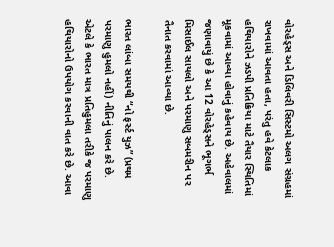વોરહેડ્સ અને ડિલિવરી સિસ્ટમો અલગ સંગ્રહમાં રાખવામાં આવતા હતા, પરંતુ હવે કેટલાક હથિયારોને ઝડપી પ્રતિક્રિયા માટે તૈયાર સ્થિતિમાં મૂકવામાં આવ્યા હોવાનું કહેવાય છે. અહેવાલમાં જણાવાયું છે કે આ 12 વોરહેડ્સને ભૂગર્ભ મિસાઈલ સાયલો અને પરમાણુ સબમરીન પર તૈનાત કરવામાં આવ્યા છે.

ભારત લાંબા સમયથી “નો ફર્સ્ટ યુઝ” (પ્રથમ પરમાણુ હુમલો નહીં) નીતિનું પાલન કરે છે. એટલે કે ભારત માત્ર પ્રતિહુમલા તરીકે જ પરમાણુ હથિયારોનો ઉપયોગ કરવાની વાત કરે છે. આવા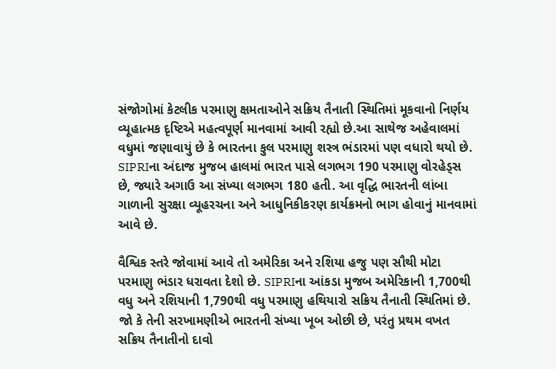સંજોગોમાં કેટલીક પરમાણુ ક્ષમતાઓને સક્રિય તૈનાતી સ્થિતિમાં મૂકવાનો નિર્ણય વ્યૂહાત્મક દૃષ્ટિએ મહત્વપૂર્ણ માનવામાં આવી રહ્યો છે.આ સાથેજ અહેવાલમાં વધુમાં જણાવાયું છે કે ભારતના કુલ પરમાણુ શસ્ત્ર ભંડારમાં પણ વધારો થયો છે. SIPRIના અંદાજ મુજબ હાલમાં ભારત પાસે લગભગ 190 પરમાણુ વોરહેડ્સ છે, જ્યારે અગાઉ આ સંખ્યા લગભગ 180 હતી. આ વૃદ્ધિ ભારતની લાંબા ગાળાની સુરક્ષા વ્યૂહરચના અને આધુનિકીકરણ કાર્યક્રમનો ભાગ હોવાનું માનવામાં આવે છે.

વૈશ્વિક સ્તરે જોવામાં આવે તો અમેરિકા અને રશિયા હજુ પણ સૌથી મોટા પરમાણુ ભંડાર ધરાવતા દેશો છે. SIPRIના આંકડા મુજબ અમેરિકાની 1,700થી વધુ અને રશિયાની 1,790થી વધુ પરમાણુ હથિયારો સક્રિય તૈનાતી સ્થિતિમાં છે. જો કે તેની સરખામણીએ ભારતની સંખ્યા ખૂબ ઓછી છે, પરંતુ પ્રથમ વખત સક્રિય તૈનાતીનો દાવો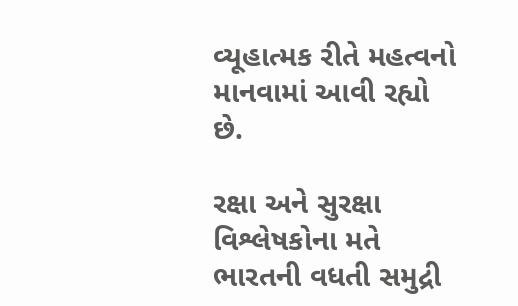વ્યૂહાત્મક રીતે મહત્વનો માનવામાં આવી રહ્યો છે.

રક્ષા અને સુરક્ષા વિશ્લેષકોના મતે ભારતની વધતી સમુદ્રી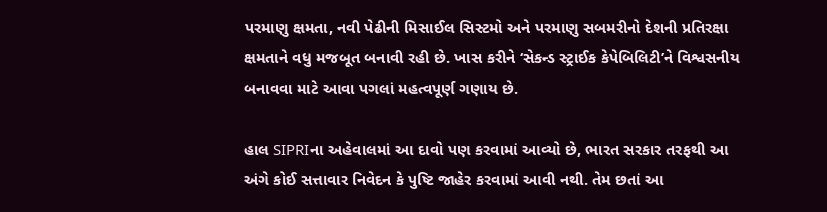પરમાણુ ક્ષમતા, નવી પેઢીની મિસાઈલ સિસ્ટમો અને પરમાણુ સબમરીનો દેશની પ્રતિરક્ષા ક્ષમતાને વધુ મજબૂત બનાવી રહી છે. ખાસ કરીને ‘સેકન્ડ સ્ટ્રાઈક કેપેબિલિટી’ને વિશ્વસનીય બનાવવા માટે આવા પગલાં મહત્વપૂર્ણ ગણાય છે.

હાલ SIPRIના અહેવાલમાં આ દાવો પણ કરવામાં આવ્યો છે, ભારત સરકાર તરફથી આ અંગે કોઈ સત્તાવાર નિવેદન કે પુષ્ટિ જાહેર કરવામાં આવી નથી. તેમ છતાં આ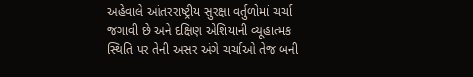અહેવાલે આંતરરાષ્ટ્રીય સુરક્ષા વર્તુળોમાં ચર્ચા જગાવી છે અને દક્ષિણ એશિયાની વ્યૂહાત્મક સ્થિતિ પર તેની અસર અંગે ચર્ચાઓ તેજ બની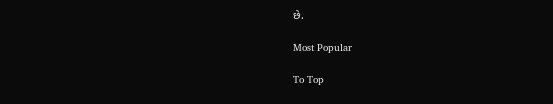છે.

Most Popular

To Top